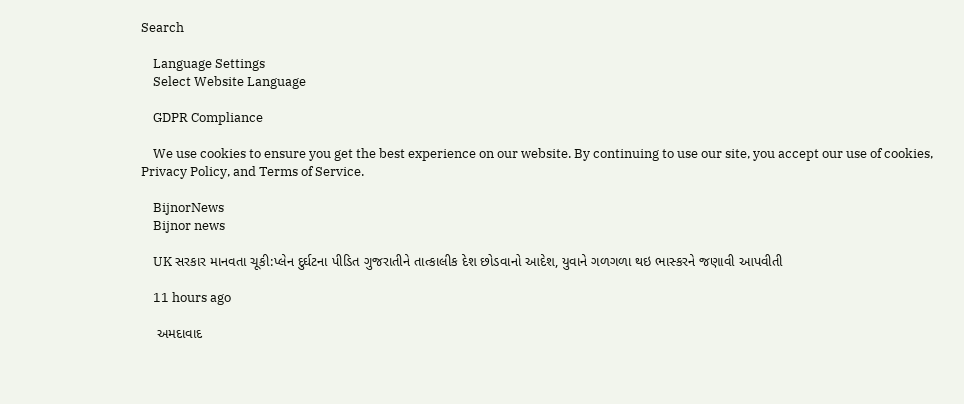Search

    Language Settings
    Select Website Language

    GDPR Compliance

    We use cookies to ensure you get the best experience on our website. By continuing to use our site, you accept our use of cookies, Privacy Policy, and Terms of Service.

    BijnorNews
    Bijnor news

    UK સરકાર માનવતા ચૂકી:પ્લેન દુર્ઘટના પીડિત ગુજરાતીને તાત્કાલીક દેશ છોડવાનો આદેશ, યુવાને ગળગળા થઇ ભાસ્કરને જણાવી આપવીતી

    11 hours ago

    અમદાવાદ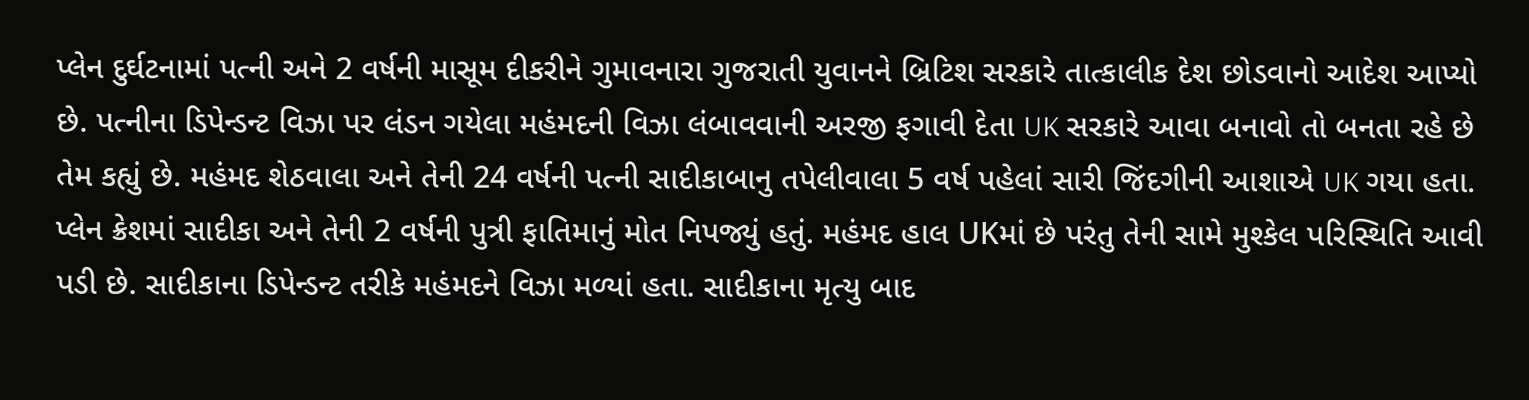પ્લેન દુર્ઘટનામાં પત્ની અને 2 વર્ષની માસૂમ દીકરીને ગુમાવનારા ગુજરાતી યુવાનને બ્રિટિશ સરકારે તાત્કાલીક દેશ છોડવાનો આદેશ આપ્યો છે. પત્નીના ડિપેન્ડન્ટ વિઝા પર લંડન ગયેલા મહંમદની વિઝા લંબાવવાની અરજી ફગાવી દેતા UK સરકારે આવા બનાવો તો બનતા રહે છે તેમ કહ્યું છે. મહંમદ શેઠવાલા અને તેની 24 વર્ષની પત્ની સાદીકાબાનુ તપેલીવાલા 5 વર્ષ પહેલાં સારી જિંદગીની આશાએ UK ગયા હતા. પ્લેન ક્રેશમાં સાદીકા અને તેની 2 વર્ષની પુત્રી ફાતિમાનું મોત નિપજ્યું હતું. મહંમદ હાલ UKમાં છે પરંતુ તેની સામે મુશ્કેલ પરિસ્થિતિ આવી પડી છે. સાદીકાના ડિપેન્ડન્ટ તરીકે મહંમદને વિઝા મળ્યાં હતા. સાદીકાના મૃત્યુ બાદ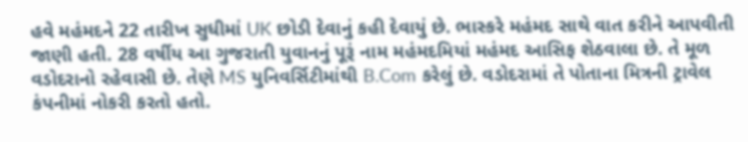હવે મહંમદને 22 તારીખ સુધીમાં UK છોડી દેવાનું કહી દેવાયું છે. ભાસ્કરે મહંમદ સાથે વાત કરીને આપવીતી જાણી હતી. 28 વર્ષીય આ ગુજરાતી યુવાનનું પૂરૂં નામ મહંમદમિયાં મહંમદ આસિફ શેઠવાલા છે. તે મૂળ વડોદરાનો રહેવાસી છે. તેણે MS યુનિવર્સિટીમાંથી B.Com કરેલું છે. વડોદરામાં તે પોતાના મિત્રની ટ્રાવેલ કંપનીમાં નોકરી કરતો હતો.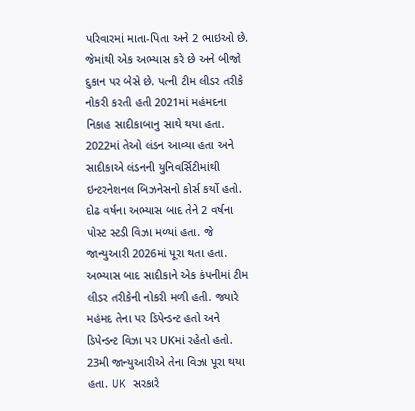પરિવારમાં માતા-પિતા અને 2 ભાઇઓ છે. જેમાંથી એક અભ્યાસ કરે છે અને બીજો દુકાન પર બેસે છે. પત્ની ટીમ લીડર તરીકે નોકરી કરતી હતી 2021માં મહંમદના નિકાહ સાદીકાબાનુ સાથે થયા હતા. 2022માં તેઓ લંડન આવ્યા હતા અને સાદીકાએ લંડનની યુનિવર્સિટીમાંથી ઇન્ટરનેશનલ બિઝનેસનો કોર્સ કર્યો હતો. દોઢ વર્ષના અભ્યાસ બાદ તેને 2 વર્ષના પોસ્ટ સ્ટડી વિઝા મળ્યાં હતા. જે જાન્યુઆરી 2026માં પૂરા થતા હતા. અભ્યાસ બાદ સાદીકાને એક કંપનીમાં ટીમ લીડર તરીકેની નોકરી મળી હતી. જ્યારે મહંમદ તેના પર ડિપેન્ડન્ટ હતો અને ડિપેન્ડન્ટ વિઝા પર UKમાં રહેતો હતો. 23મી જાન્યુઆરીએ તેના વિઝા પૂરા થયા હતા. UK સરકારે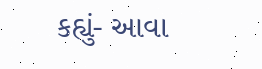કહ્યું- આવા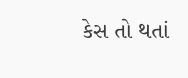કેસ તો થતાં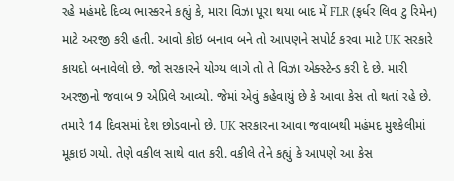રહે મહંમદે દિવ્ય ભાસ્કરને કહ્યું કે, મારા વિઝા પૂરા થયા બાદ મેં FLR (ફર્ધર લિવ ટુ રિમેન) માટે અરજી કરી હતી. આવો કોઇ બનાવ બને તો આપણને સપોર્ટ કરવા માટે UK સરકારે કાયદો બનાવેલો છે. જો સરકારને યોગ્ય લાગે તો તે વિઝા એક્સ્ટેન્ડ કરી દે છે. મારી અરજીનો જવાબ 9 એપ્રિલે આવ્યો. જેમાં એવું કહેવાયું છે કે આવા કેસ તો થતાં રહે છે. તમારે 14 દિવસમાં દેશ છોડવાનો છે. UK સરકારના આવા જવાબથી મહંમદ મુશ્કેલીમાં મૂકાઇ ગયો. તેણે વકીલ સાથે વાત કરી. વકીલે તેને કહ્યું કે આપણે આ કેસ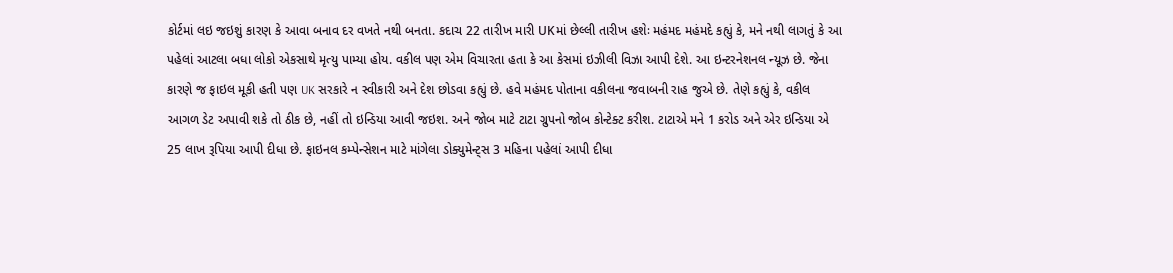કોર્ટમાં લઇ જઇશું કારણ કે આવા બનાવ દર વખતે નથી બનતા. કદાચ 22 તારીખ મારી UKમાં છેલ્લી તારીખ હશેઃ મહંમદ મહંમદે કહ્યું કે, મને નથી લાગતું કે આ પહેલાં આટલા બધા લોકો એકસાથે મૃત્યુ પામ્યા હોય. વકીલ પણ એમ વિચારતા હતા કે આ કેસમાં ઇઝીલી વિઝા આપી દેશે. આ ઇન્ટરનેશનલ ન્યૂઝ છે. જેના કારણે જ ફાઇલ મૂકી હતી પણ UK સરકારે ન સ્વીકારી અને દેશ છોડવા કહ્યું છે. હવે મહંમદ પોતાના વકીલના જવાબની રાહ જુએ છે. તેણે કહ્યું કે, વકીલ આગળ ડેટ અપાવી શકે તો ઠીક છે, નહીં તો ઇન્ડિયા આવી જઇશ. અને જોબ માટે ટાટા ગ્રુપનો જોબ કોન્ટેક્ટ કરીશ. ટાટાએ મને 1 કરોડ અને એર ઇન્ડિયા એ 25 લાખ રૂપિયા આપી દીધા છે. ફાઇનલ કમ્પેન્સેશન માટે માંગેલા ડોક્યુમેન્ટ્સ 3 મહિના પહેલાં આપી દીધા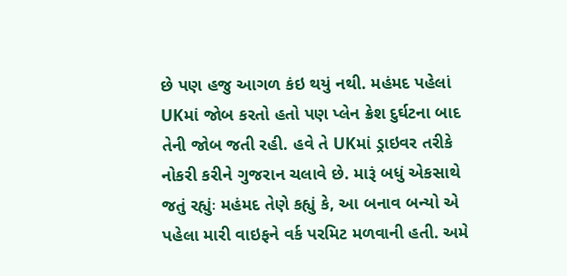છે પણ હજુ આગળ કંઇ થયું નથી. મહંમદ પહેલાં UKમાં જોબ કરતો હતો પણ પ્લેન ક્રેશ દુર્ઘટના બાદ તેની જોબ જતી રહી. હવે તે UKમાં ડ્રાઇવર તરીકે નોકરી કરીને ગુજરાન ચલાવે છે. મારૂં બધું એકસાથે જતું રહ્યુંઃ મહંમદ તેણે કહ્યું કે, આ બનાવ બન્યો એ પહેલા મારી વાઇફને વર્ક પરમિટ મળવાની હતી. અમે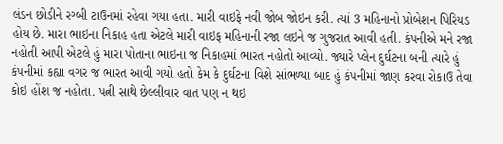લંડન છોડીને રગ્બી ટાઉનમાં રહેવા ગયા હતા. મારી વાઇફે નવી જોબ જોઇન કરી. ત્યાં 3 મહિનાનો પ્રોબેશન પિરિયડ હોય છે. મારા ભાઇના નિકાહ હતા એટલે મારી વાઇફ મહિનાની રજા લઇને જ ગુજરાત આવી હતી. કંપનીએ મને રજા નહોતી આપી એટલે હું મારા પોતાના ભાઇના જ નિકાહમાં ભારત નહોતો આવ્યો. જ્યારે પ્લેન દુર્ઘટના બની ત્યારે હું કંપનીમાં કહ્યા વગર જ ભારત આવી ગયો હતો કેમ કે દુર્ઘટના વિશે સાંભળ્યા બાદ હું કંપનીમાં જાણ કરવા રોકાઉ તેવા કોઇ હોંશ જ નહોતા. પત્ની સાથે છેલ્લીવાર વાત પણ ન થઇ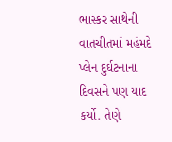ભાસ્કર સાથેની વાતચીતમાં મહંમદે પ્લેન દુર્ઘટનાના દિવસને પણ યાદ કર્યો. તેણે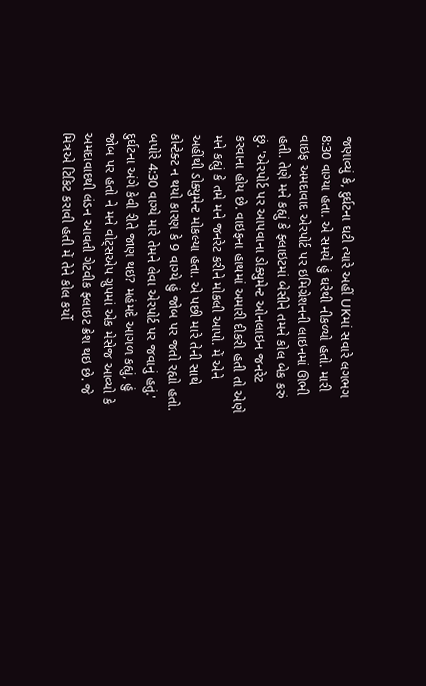જણાવ્યું કે, દુર્ઘટના ઘટી ત્યારે અહીં UKમાં સવારે લગભગ 8:30 વાગ્યા હતા. એ સમયે હું ઘરેથી નીકળ્યો હતો. મારી વાઇફ અમદાવાદ એરપોર્ટ પર ઇમિગ્રેશનની લાઇનમાં ઊભી હતી. તેણે મને કહ્યું કે ફ્લાઇટમાં બેસીને તમને કોલ બેક કરું છું. 'એરપોર્ટ પર આપવાના ડોક્યુમેન્ટ ઓનલાઇન જનરેટ કરવાના હોય છે. વાઇફના હાથમાં અમારી દીકરી હતી તો એણે મને કહ્યું કે તમે મને જનરેટ કરીને મોકલી આપો. મેં એને અહીંથી ડોક્યુમેન્ટ મોકલ્યા હતા. એ પછી મારે તેની સાથે કોન્ટેક્ટ ન થયો કારણ કે 9 વાગ્યે હું જોબ પર જતો રહ્યો હતો. બપોરે 4:30 વાગ્યે મારે તેમને લેવા એરપોર્ટ પર જવાનું હતું.' દુર્ઘટના અંગે કેવી રીતે જાણ થઇ? મહંમદે આગળ કહ્યું, હું જોબ પર હતો ને મને વોટ્સએપ ગ્રુપમાં એક મેસેજ આવ્યો કે અમદાવાદથી લંડન આવતી ગેટવીક ફ્લાઇટ ક્રેશ થઇ છે. જે મિત્રએ ટિકિટ કરાવી હતી મેં તેને કોલ કર્યો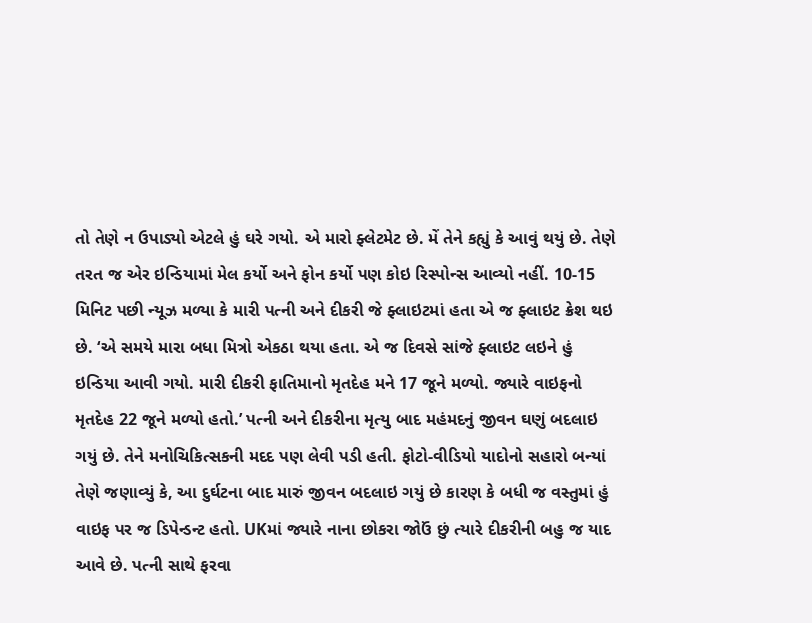તો તેણે ન ઉપાડ્યો એટલે હું ઘરે ગયો. એ મારો ફ્લેટમેટ છે. મેં તેને કહ્યું કે આવું થયું છે. તેણે તરત જ એર ઇન્ડિયામાં મેલ કર્યો અને ફોન કર્યો પણ કોઇ રિસ્પોન્સ આવ્યો નહીં. 10-15 મિનિટ પછી ન્યૂઝ મળ્યા કે મારી પત્ની અને દીકરી જે ફ્લાઇટમાં હતા એ જ ફ્લાઇટ ક્રેશ થઇ છે. ‘એ સમયે મારા બધા મિત્રો એકઠા થયા હતા. એ જ દિવસે સાંજે ફ્લાઇટ લઇને હું ઇન્ડિયા આવી ગયો. મારી દીકરી ફાતિમાનો મૃતદેહ મને 17 જૂને મળ્યો. જ્યારે વાઇફનો મૃતદેહ 22 જૂને મળ્યો હતો.’ પત્ની અને દીકરીના મૃત્યુ બાદ મહંમદનું જીવન ઘણું બદલાઇ ગયું છે. તેને મનોચિકિત્સકની મદદ પણ લેવી પડી હતી. ફોટો-વીડિયો યાદોનો સહારો બન્યાં તેણે જણાવ્યું કે, આ દુર્ઘટના બાદ મારું જીવન બદલાઇ ગયું છે કારણ કે બધી જ વસ્તુમાં હું વાઇફ પર જ ડિપેન્ડન્ટ હતો. UKમાં જ્યારે નાના છોકરા જોઉં છું ત્યારે દીકરીની બહુ જ યાદ આવે છે. પત્ની સાથે ફરવા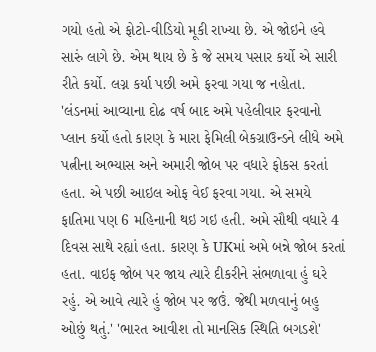ગયો હતો એ ફોટો-વીડિયો મૂકી રાખ્યા છે. એ જોઇને હવે સારું લાગે છે. એમ થાય છે કે જે સમય પસાર કર્યો એ સારી રીતે કર્યો. લગ્ન કર્યા પછી અમે ફરવા ગયા જ નહોતા. 'લંડનમાં આવ્યાના દોઢ વર્ષ બાદ અમે પહેલીવાર ફરવાનો પ્લાન કર્યો હતો કારણ કે મારા ફેમિલી બેકગ્રાઉન્ડને લીધે અમે પત્નીના અભ્યાસ અને અમારી જોબ પર વધારે ફોકસ કરતાં હતા. એ પછી આઇલ ઓફ વેઈ ફરવા ગયા. એ સમયે ફાતિમા પણ 6 મહિનાની થઇ ગઇ હતી. અમે સૌથી વધારે 4 દિવસ સાથે રહ્યાં હતા. કારણ કે UKમાં અમે બન્ને જોબ કરતાં હતા. વાઇફ જોબ પર જાય ત્યારે દીકરીને સંભળાવા હું ઘરે રહું. એ આવે ત્યારે હું જોબ પર જઉં. જેથી મળવાનું બહુ ઓછું થતું.' 'ભારત આવીશ તો માનસિક સ્થિતિ બગડશે'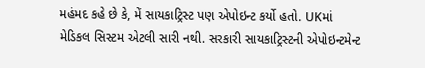મહંમદ કહે છે કે, મેં સાયકાટ્રિસ્ટ પણ એપોઇન્ટ કર્યો હતો. UKમાં મેડિકલ સિસ્ટમ એટલી સારી નથી. સરકારી સાયકાટ્રિસ્ટની એપોઇન્ટમેન્ટ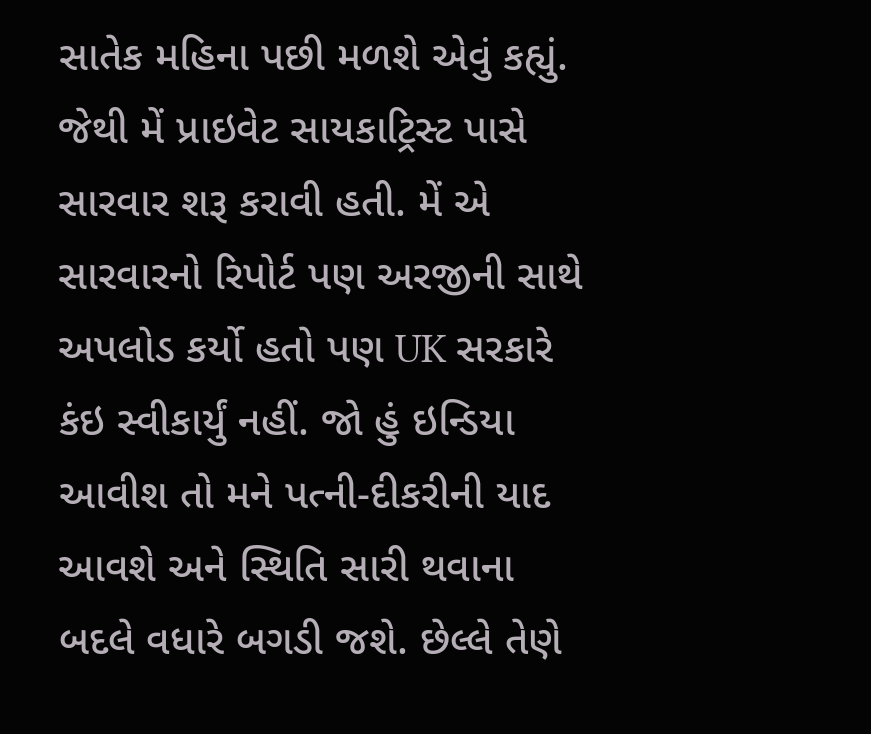સાતેક મહિના પછી મળશે એવું કહ્યું. જેથી મેં પ્રાઇવેટ સાયકાટ્રિસ્ટ પાસે સારવાર શરૂ કરાવી હતી. મેં એ સારવારનો રિપોર્ટ પણ અરજીની સાથે અપલોડ કર્યો હતો પણ UK સરકારે કંઇ સ્વીકાર્યું નહીં. જો હું ઇન્ડિયા આવીશ તો મને પત્ની-દીકરીની યાદ આવશે અને સ્થિતિ સારી થવાના બદલે વધારે બગડી જશે. છેલ્લે તેણે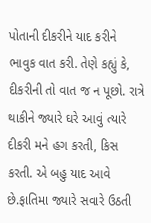પોતાની દીકરીને યાદ કરીને ભાવુક વાત કરી. તેણે કહ્યું કે, દીકરીની તો વાત જ ન પૂછો. રાત્રે થાકીને જ્યારે ઘરે આવું ત્યારે દીકરી મને હગ કરતી, કિસ કરતી. એ બહુ યાદ આવે છે.ફાતિમા જ્યારે સવારે ઉઠતી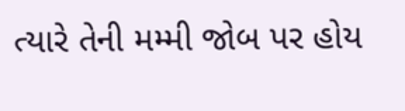ત્યારે તેની મમ્મી જોબ પર હોય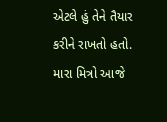એટલે હું તેને તૈયાર કરીને રાખતો હતો. મારા મિત્રો આજે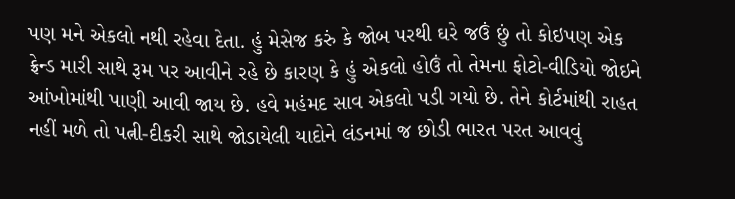પણ મને એકલો નથી રહેવા દેતા. હું મેસેજ કરું કે જોબ પરથી ઘરે જઉં છું તો કોઇપણ એક ફ્રેન્ડ મારી સાથે રૂમ પર આવીને રહે છે કારણ કે હું એકલો હોઉં તો તેમના ફોટો-વીડિયો જોઇને આંખોમાંથી પાણી આવી જાય છે. હવે મહંમદ સાવ એકલો પડી ગયો છે. તેને કોર્ટમાંથી રાહત નહીં મળે તો પત્ની-દીકરી સાથે જોડાયેલી યાદોને લંડનમાં જ છોડી ભારત પરત આવવું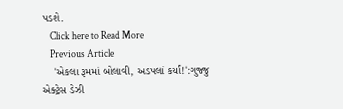પડશે.
    Click here to Read More
    Previous Article
    'એકલા રૂમમાં બોલાવી, અડપલાં કર્યાં!':ગુજ્જુ એક્ટ્રેસ ડેઝી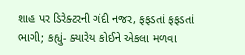શાહ પર ડિરેક્ટરની ગંદી નજર, ફફડતાં ફફડતાં ભાગી; કહ્યું- ક્યારેય કોઈને એકલા મળવા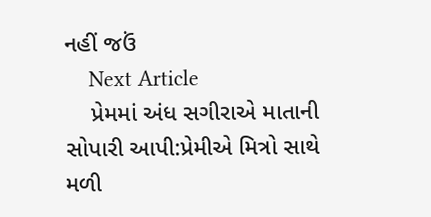નહીં જઉં
    Next Article
    પ્રેમમાં અંધ સગીરાએ માતાની સોપારી આપી:પ્રેમીએ મિત્રો સાથે મળી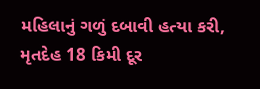મહિલાનું ગળું દબાવી હત્યા કરી, મૃતદેહ 18 કિમી દૂર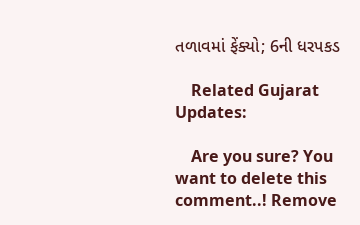તળાવમાં ફેંક્યો; 6ની ધરપકડ

    Related Gujarat Updates:

    Are you sure? You want to delete this comment..! Remove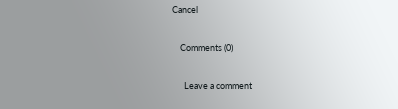Cancel

    Comments (0)

      Leave a comment